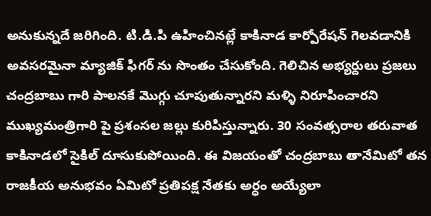అనుకున్నదే జరిగింది. టి.డి.పి ఉహించినట్లే కాకినాడ కార్పోరేషన్ గెలవడానికి అవసరమైనా మ్యాజిక్ ఫిగర్ ను సొంతం చేసుకోంది. గెలిచిన అభ్యర్దులు ప్రజలు చంద్రబాబు గారి పాలనకే మొగ్గు చూపుతున్నారని మళ్ళి నిరూపించారని ముఖ్యమంత్రిగారి పై ప్రశంసల జల్లు కురిపిస్తున్నారు. 30 సంవత్సరాల తరువాత కాకినాడలో సైకిల్ దూసుకుపోయింది. ఈ విజయంతో చంద్రబాబు తానేమిటో తన రాజకీయ అనుభవం ఏమిటో ప్రతిపక్ష నేతకు అర్ధం అయ్యేలా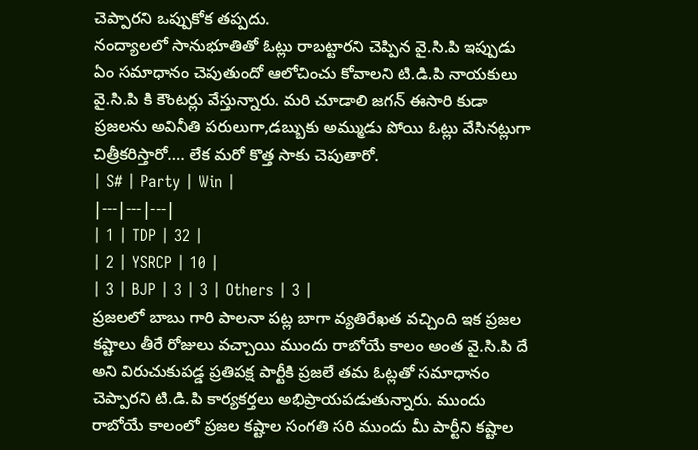చెప్పారని ఒప్పుకోక తప్పదు.
నంద్యాలలో సానుభూతితో ఓట్లు రాబట్టారని చెప్పిన వై.సి.పి ఇప్పుడు ఏం సమాధానం చెపుతుందో ఆలోచించు కోవాలని టి.డి.పి నాయకులు వై.సి.పి కి కౌంటర్లు వేస్తున్నారు. మరి చూడాలి జగన్ ఈసారి కుడా ప్రజలను అవినీతి పరులుగా,డబ్బుకు అమ్ముడు పోయి ఓట్లు వేసినట్లుగా చిత్రీకరిస్తారో…. లేక మరో కొత్త సాకు చెపుతారో.
| S# | Party | Win |
|---|---|---|
| 1 | TDP | 32 |
| 2 | YSRCP | 10 |
| 3 | BJP | 3 | 3 | Others | 3 |
ప్రజలలో బాబు గారి పాలనా పట్ల బాగా వ్యతిరేఖత వచ్చింది ఇక ప్రజల కష్టాలు తీరే రోజులు వచ్చాయి ముందు రాబోయే కాలం అంత వై.సి.పి దే అని విరుచుకుపడ్డ ప్రతిపక్ష పార్టీకి ప్రజలే తమ ఓట్లతో సమాధానం చెప్పారని టి.డి.పి కార్యకర్తలు అభిప్రాయపడుతున్నారు. ముందు రాబోయే కాలంలో ప్రజల కష్టాల సంగతి సరి ముందు మీ పార్టీని కష్టాల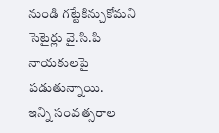నుండి గట్టేకిన్చుకోమని సెటైర్లు వై.సి.పి నాయకులపై పడుతున్నాయి.
ఇన్ని సంవత్సరాల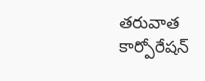తరువాత కార్పోరేషన్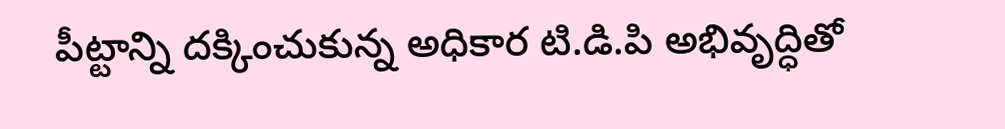పీట్టాన్ని దక్కించుకున్న అధికార టి.డి.పి అభివృద్ధితో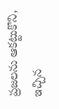ప్రజలను ఆకట్టుకొని, ఇచ్చిన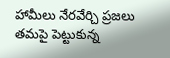హామీలు నేరవేర్చి ప్రజలు తమపై పెట్టుకున్న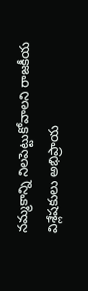నమ్మకాన్ని నిలపెట్టుకోవాలని రాజకీయ విశ్లేషకులు అభిప్రాయ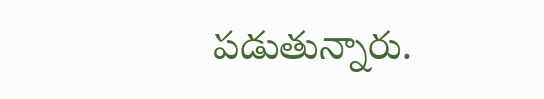పడుతున్నారు.